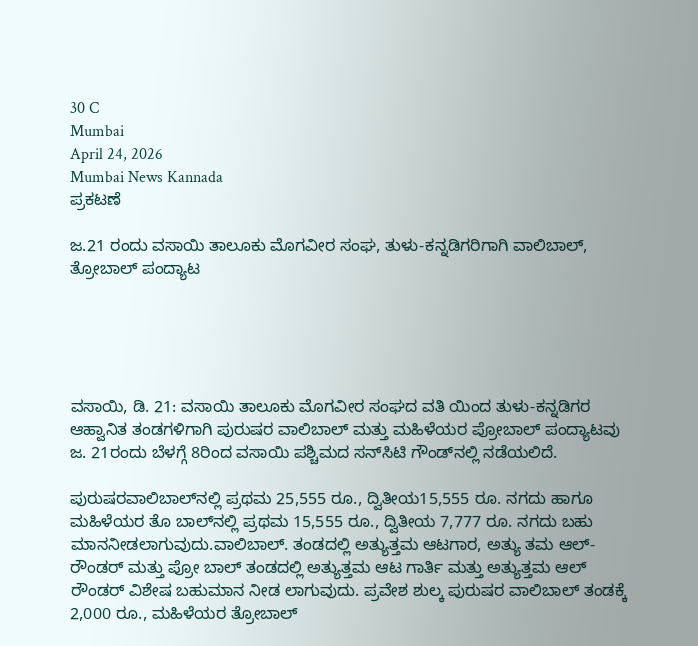30 C
Mumbai
April 24, 2026
Mumbai News Kannada
ಪ್ರಕಟಣೆ

ಜ.21 ರಂದು ವಸಾಯಿ ತಾಲೂಕು ಮೊಗವೀರ ಸಂಘ, ತುಳು-ಕನ್ನಡಿಗರಿಗಾಗಿ ವಾಲಿಬಾಲ್, ತ್ರೋಬಾಲ್ ಪಂದ್ಯಾಟ





ವಸಾಯಿ, ಡಿ. 21: ವಸಾಯಿ ತಾಲೂಕು ಮೊಗವೀರ ಸಂಘದ ವತಿ ಯಿಂದ ತುಳು-ಕನ್ನಡಿಗರ ಆಹ್ವಾನಿತ ತಂಡಗಳಿಗಾಗಿ ಪುರುಷರ ವಾಲಿಬಾಲ್ ಮತ್ತು ಮಹಿಳೆಯರ ಪ್ರೋಬಾಲ್ ಪಂದ್ಯಾಟವು ಜ. 21ರಂದು ಬೆಳಗ್ಗೆ 8ರಿಂದ ವಸಾಯಿ ಪಶ್ಚಿಮದ ಸನ್‌ಸಿಟಿ ಗೌಂಡ್‌ನಲ್ಲಿ ನಡೆಯಲಿದೆ.

ಪುರುಷರವಾಲಿಬಾಲ್‌ನಲ್ಲಿ ಪ್ರಥಮ 25,555 ರೂ., ದ್ವಿತೀಯ15,555 ರೂ. ನಗದು ಹಾಗೂ ಮಹಿಳೆಯರ ತೊ ಬಾಲ್‌ನಲ್ಲಿ ಪ್ರಥಮ 15,555 ರೂ., ದ್ವಿತೀಯ 7,777 ರೂ. ನಗದು ಬಹು ಮಾನನೀಡಲಾಗುವುದು.ವಾಲಿಬಾಲ್. ತಂಡದಲ್ಲಿ ಅತ್ಯುತ್ತಮ ಆಟಗಾರ, ಅತ್ಯು ತಮ ಆಲ್-ರೌಂಡರ್ ಮತ್ತು ಪ್ರೋ ಬಾಲ್ ತಂಡದಲ್ಲಿ ಅತ್ಯುತ್ತಮ ಆಟ ಗಾರ್ತಿ ಮತ್ತು ಅತ್ಯುತ್ತಮ ಆಲ್ ರೌಂಡರ್ ವಿಶೇಷ ಬಹುಮಾನ ನೀಡ ಲಾಗುವುದು. ಪ್ರವೇಶ ಶುಲ್ಕ ಪುರುಷರ ವಾಲಿಬಾಲ್ ತಂಡಕ್ಕೆ 2,000 ರೂ., ಮಹಿಳೆಯರ ತ್ರೋಬಾಲ್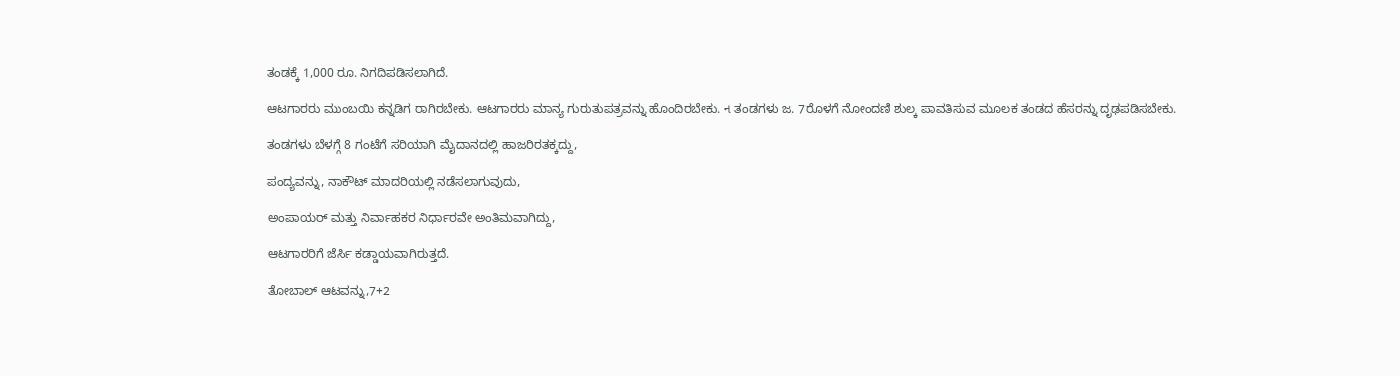ತಂಡಕ್ಕೆ 1,000 ರೂ. ನಿಗದಿಪಡಿಸಲಾಗಿದೆ.

ಆಟಗಾರರು ಮುಂಬಯಿ ಕನ್ನಡಿಗ ರಾಗಿರಬೇಕು. ಆಟಗಾರರು ಮಾನ್ಯ ಗುರುತುಪತ್ರವನ್ನು ಹೊಂದಿರಬೇಕು. ન ತಂಡಗಳು ಜ. 7ರೊಳಗೆ ನೋಂದಣಿ ಶುಲ್ಕ ಪಾವತಿಸುವ ಮೂಲಕ ತಂಡದ ಹೆಸರನ್ನು ದೃಢಪಡಿಸಬೇಕು.

ತಂಡಗಳು ಬೆಳಗ್ಗೆ 8 ಗಂಟೆಗೆ ಸರಿಯಾಗಿ ಮೈದಾನದಲ್ಲಿ ಹಾಜರಿರತಕ್ಕದ್ದು,

ಪಂದ್ಯವನ್ನು, ನಾಕೌಟ್ ಮಾದರಿಯಲ್ಲಿ ನಡೆಸಲಾಗುವುದು,

ಅಂಪಾಯರ್ ಮತ್ತು ನಿರ್ವಾಹಕರ ನಿರ್ಧಾರವೇ ಅಂತಿಮವಾಗಿದ್ದು,

ಆಟಗಾರರಿಗೆ ಜೆರ್ಸಿ ಕಡ್ಡಾಯವಾಗಿರುತ್ತದೆ.

ತೋಬಾಲ್ ಆಟವನ್ನು,7+2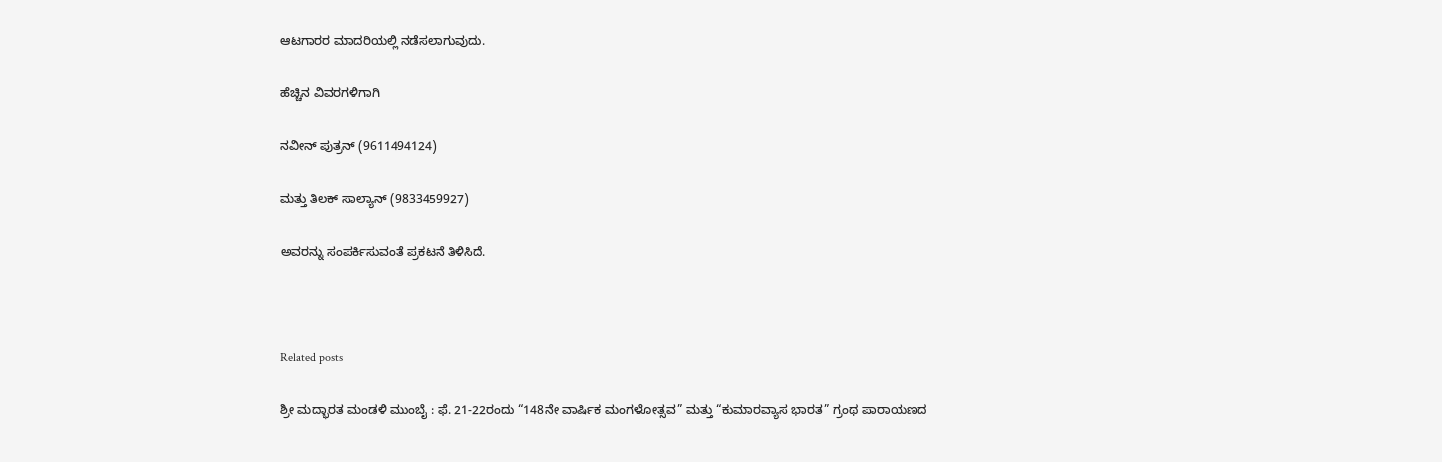ಆಟಗಾರರ ಮಾದರಿಯಲ್ಲಿ ನಡೆಸಲಾಗುವುದು.

ಹೆಚ್ಚಿನ ವಿವರಗಳಿಗಾಗಿ

ನವೀನ್ ಪುತ್ರನ್ (9611494124)

ಮತ್ತು ತಿಲಕ್ ಸಾಲ್ಯಾನ್ (9833459927)

ಅವರನ್ನು ಸಂಪರ್ಕಿಸುವಂತೆ ಪ್ರಕಟನೆ ತಿಳಿಸಿದೆ.



Related posts

ಶ್ರೀ ಮದ್ಭಾರತ ಮಂಡಳಿ ಮುಂಬೈ : ಫೆ. 21-22ರಂದು “148ನೇ ವಾರ್ಷಿಕ ಮಂಗಳೋತ್ಸವ” ಮತ್ತು “ಕುಮಾರವ್ಯಾಸ ಭಾರತ” ಗ್ರಂಥ ಪಾರಾಯಣದ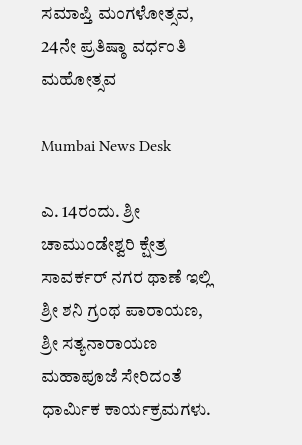ಸಮಾಪ್ತಿ ಮಂಗಳೋತ್ಸವ, 24ನೇ ಪ್ರತಿಷ್ಠಾ ವರ್ಧಂತಿ ಮಹೋತ್ಸವ

Mumbai News Desk

ಎ. 14ರಂದು. ಶ್ರೀ ಚಾಮುಂಡೇಶ್ವರಿ ಕ್ಷೇತ್ರ ಸಾವರ್ಕರ್ ನಗರ ಥಾಣೆ ಇಲ್ಲಿ ಶ್ರೀ ಶನಿ ಗ್ರಂಥ ಪಾರಾಯಣ, ಶ್ರೀ ಸತ್ಯನಾರಾಯಣ ಮಹಾಪೂಜೆ ಸೇರಿದಂತೆ ಧಾರ್ಮಿಕ ಕಾರ್ಯಕ್ರಮಗಳು.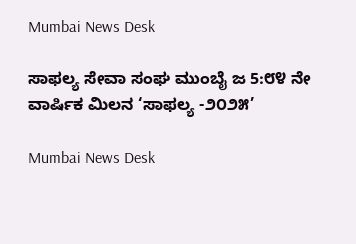Mumbai News Desk

ಸಾಫಲ್ಯ ಸೇವಾ ಸಂಘ ಮುಂಬೈ ಜ 5:೮೪ ನೇ ವಾರ್ಷಿಕ ಮಿಲನ ‘ಸಾಫಲ್ಯ -೨೦೨೫’

Mumbai News Desk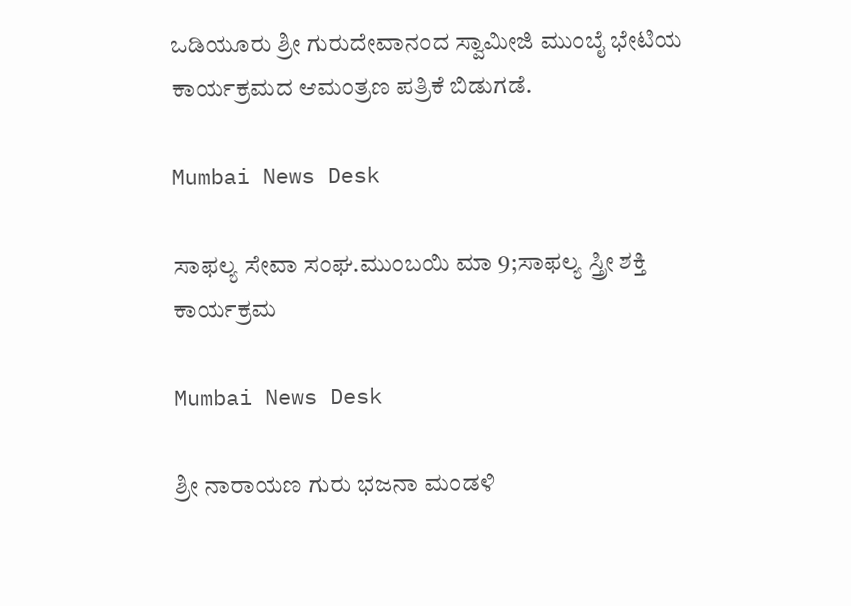ಒಡಿಯೂರು ಶ್ರೀ ಗುರುದೇವಾನಂದ ಸ್ವಾಮೀಜಿ ಮುಂಬೈ ಭೇಟಿಯ ಕಾರ್ಯಕ್ರಮದ ಆಮಂತ್ರಣ ಪತ್ರಿಕೆ ಬಿಡುಗಡೆ.

Mumbai News Desk

ಸಾಫಲ್ಯ ಸೇವಾ ಸಂಘ.ಮುಂಬಯಿ ಮಾ 9;ಸಾಫಲ್ಯ ಸ್ತ್ರೀ ಶಕ್ತಿ ಕಾರ್ಯಕ್ರಮ

Mumbai News Desk

ಶ್ರೀ ನಾರಾಯಣ ಗುರು ಭಜನಾ ಮಂಡಳಿ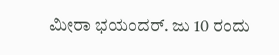ಮೀರಾ ಭಯಂದರ್. ಜು 10 ರಂದು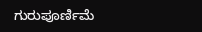ಗುರುಪೂರ್ಣಿಮೆ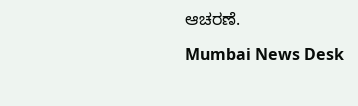ಆಚರಣೆ.

Mumbai News Desk